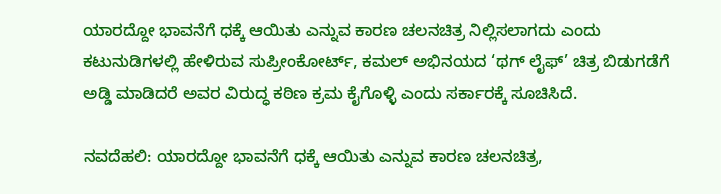ಯಾರದ್ದೋ ಭಾವನೆಗೆ ಧಕ್ಕೆ ಆಯಿತು ಎನ್ನುವ ಕಾರಣ ಚಲನಚಿತ್ರ ನಿಲ್ಲಿಸಲಾಗದು ಎಂದು ಕಟುನುಡಿಗಳಲ್ಲಿ ಹೇಳಿರುವ ಸುಪ್ರೀಂಕೋರ್ಟ್‌, ಕಮಲ್‌ ಅಭಿನಯದ ‘ಥಗ್‌ ಲೈಫ್‌’ ಚಿತ್ರ ಬಿಡುಗಡೆಗೆ ಅಡ್ಡಿ ಮಾಡಿದರೆ ಅವರ ವಿರುದ್ಧ ಕಠಿಣ ಕ್ರಮ ಕೈಗೊಳ್ಳಿ ಎಂದು ಸರ್ಕಾರಕ್ಕೆ ಸೂಚಿಸಿದೆ.

ನವದೆಹಲಿ: ಯಾರದ್ದೋ ಭಾವನೆಗೆ ಧಕ್ಕೆ ಆಯಿತು ಎನ್ನುವ ಕಾರಣ ಚಲನಚಿತ್ರ,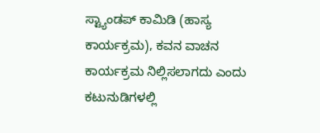ಸ್ಟ್ಯಾಂಡಪ್‌ ಕಾಮಿಡಿ (ಹಾಸ್ಯ ಕಾರ್ಯಕ್ರಮ), ಕವನ ವಾಚನ ಕಾರ್ಯಕ್ರಮ ನಿಲ್ಲಿಸಲಾಗದು ಎಂದು ಕಟುನುಡಿಗಳಲ್ಲಿ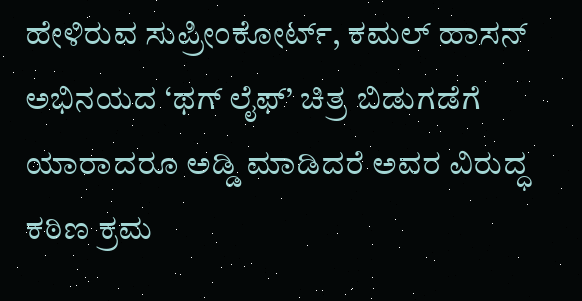ಹೇಳಿರುವ ಸುಪ್ರೀಂಕೋರ್ಟ್‌, ಕಮಲ್‌ ಹಾಸನ್‌ ಅಭಿನಯದ ‘ಥಗ್‌ ಲೈಫ್‌’ ಚಿತ್ರ ಬಿಡುಗಡೆಗೆ ಯಾರಾದರೂ ಅಡ್ಡಿ ಮಾಡಿದರೆ ಅವರ ವಿರುದ್ಧ ಕಠಿಣ ಕ್ರಮ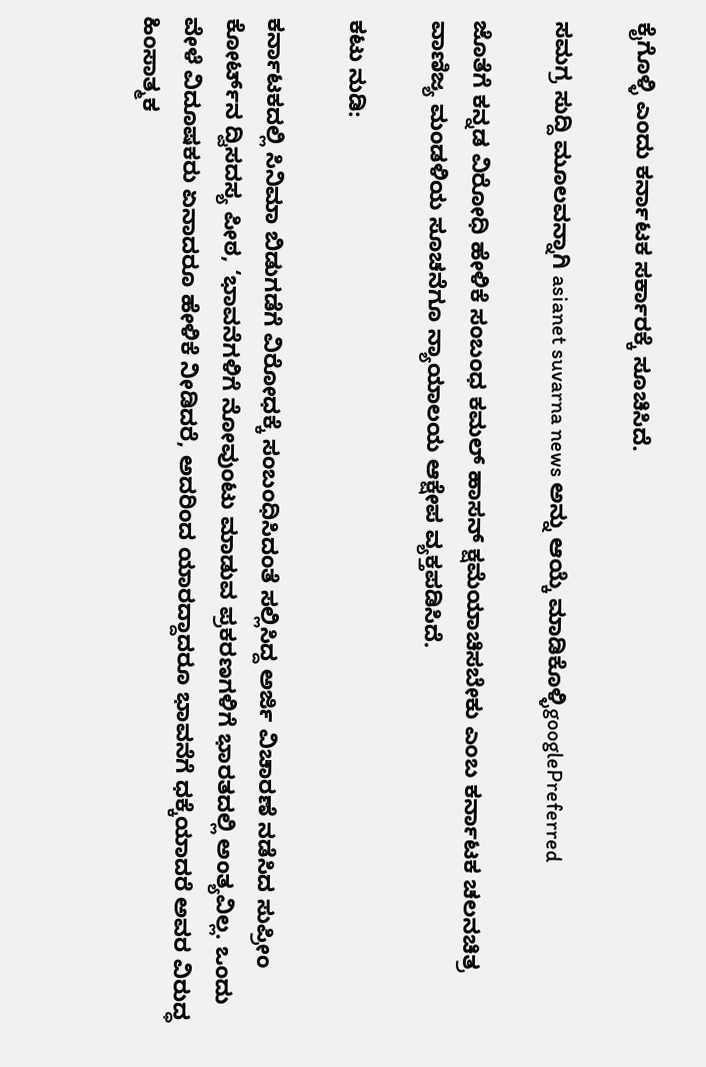ಕೈಗೊಳ್ಳಿ ಎಂದು ಕರ್ನಾಟಕ ಸರ್ಕಾರಕ್ಕೆ ಸೂಚಿಸಿದೆ.

ಸಮಗ್ರ ಸುದ್ದಿ ಮೂಲವನ್ನಾಗಿ asianet suvarna news ಅನ್ನು ಆಯ್ಕೆ ಮಾಡಿಕೊಳ್ಳಿgooglePreferred

ಜೊತೆಗೆ ಕನ್ನಡ ವಿರೋಧಿ ಹೇಳಿಕೆ ಸಂಬಂಧ ಕಮಲ್‌ ಹಾಸನ್‌ ಕ್ಷಮೆಯಾಚಿಸಬೇಕು ಎಂಬ ಕರ್ನಾಟಕ ಚಲನಚಿತ್ರ ವಾಣಿಜ್ಯ ಮಂಡಳಿಯ ಸೂಚನೆಗೂ ನ್ಯಾಯಾಲಯ ಆಕ್ಷೇಪ ವ್ಯಕ್ತಪಡಿಸಿದೆ.

ಕಟು ನುಡಿ:

ಕರ್ನಾಟಕದಲ್ಲಿ ಸಿನಿಮಾ ಬಿಡುಗಡೆಗೆ ವಿರೋಧಕ್ಕೆ ಸಂಬಂಧಿಸಿದಂತೆ ಸಲ್ಲಿಸಿದ್ದ ಅರ್ಜಿ ವಿಚಾರಣೆ ನಡೆಸಿದ ಸುಪ್ರೀಂ ಕೋರ್ಟ್‌ನ ದ್ವಿಸದಸ್ಯ ಪೀಠ, ‘ಭಾವನೆಗಳಿಗೆ ನೋವುಂಟು ಮಾಡುವ ಪ್ರಕರಣಗಳಿಗೆ ಭಾರತದಲ್ಲಿ ಅಂತ್ಯವಿಲ್ಲ. ಒಂದು ವೇಳೆ ವಿದೂಷಕರು ಏನಾದರೂ ಹೇಳಿಕೆ ನೀಡಿದರೆ, ಅದರಿಂದ ಯಾರದ್ದಾದರೂ ಭಾವನೆಗೆ ಧಕ್ಕೆಯಾದರೆ ಅವರ ವಿರುದ್ಧ ಹಿಂಸಾತ್ಮಕ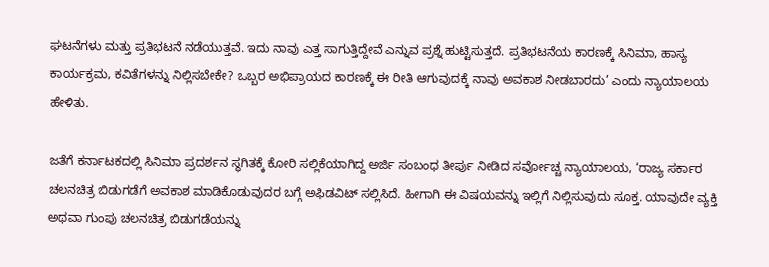ಘಟನೆಗಳು ಮತ್ತು ಪ್ರತಿಭಟನೆ ನಡೆಯುತ್ತವೆ. ಇದು ನಾವು ಎತ್ತ ಸಾಗುತ್ತಿದ್ದೇವೆ ಎನ್ನುವ ಪ್ರಶ್ನೆ ಹುಟ್ಟಿಸುತ್ತದೆ. ಪ್ರತಿಭಟನೆಯ ಕಾರಣಕ್ಕೆ ಸಿನಿಮಾ, ಹಾಸ್ಯ ಕಾರ್ಯಕ್ರಮ, ಕವಿತೆಗಳನ್ನು ನಿಲ್ಲಿಸಬೇಕೇ? ಒಬ್ಬರ ಅಭಿಪ್ರಾಯದ ಕಾರಣಕ್ಕೆ ಈ ರೀತಿ ಆಗುವುದಕ್ಕೆ ನಾವು ಅವಕಾಶ ನೀಡಬಾರದು’ ಎಂದು ನ್ಯಾಯಾಲಯ ಹೇಳಿತು.

ಜತೆಗೆ ಕರ್ನಾಟಕದಲ್ಲಿ ಸಿನಿಮಾ ಪ್ರದರ್ಶನ ಸ್ಥಗಿತಕ್ಕೆ ಕೋರಿ ಸಲ್ಲಿಕೆಯಾಗಿದ್ದ ಅರ್ಜಿ ಸಂಬಂಧ ತೀರ್ಪು ನೀಡಿದ ಸರ್ವೋಚ್ಚ ನ್ಯಾಯಾಲಯ, ‘ರಾಜ್ಯ ಸರ್ಕಾರ ಚಲನಚಿತ್ರ ಬಿಡುಗಡೆಗೆ ಅವಕಾಶ ಮಾಡಿಕೊಡುವುದರ ಬಗ್ಗೆ ಅಫಿಡವಿಟ್‌ ಸಲ್ಲಿಸಿದೆ. ಹೀಗಾಗಿ ಈ ವಿಷಯವನ್ನು ಇಲ್ಲಿಗೆ ನಿಲ್ಲಿಸುವುದು ಸೂಕ್ತ. ಯಾವುದೇ ವ್ಯಕ್ತಿ ಅಥವಾ ಗುಂಪು ಚಲನಚಿತ್ರ ಬಿಡುಗಡೆಯನ್ನು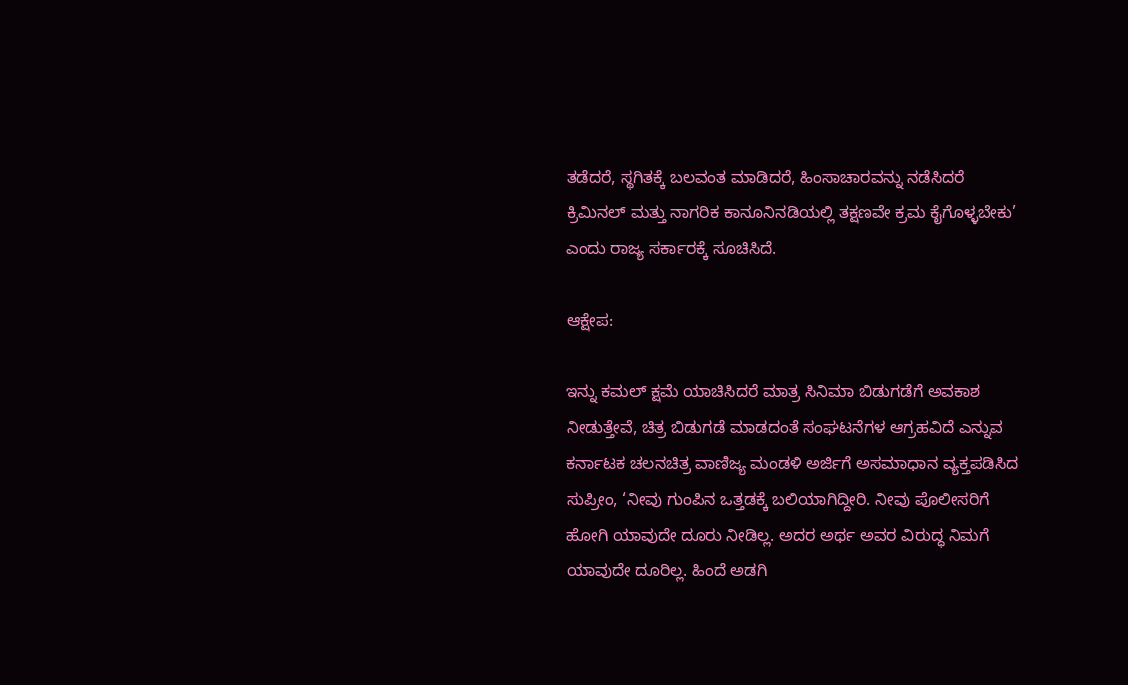ತಡೆದರೆ, ಸ್ಥಗಿತಕ್ಕೆ ಬಲವಂತ ಮಾಡಿದರೆ, ಹಿಂಸಾಚಾರವನ್ನು ನಡೆಸಿದರೆ ಕ್ರಿಮಿನಲ್ ಮತ್ತು ನಾಗರಿಕ ಕಾನೂನಿನಡಿಯಲ್ಲಿ ತಕ್ಷಣವೇ ಕ್ರಮ ಕೈಗೊಳ್ಳಬೇಕು’ ಎಂದು ರಾಜ್ಯ ಸರ್ಕಾರಕ್ಕೆ ಸೂಚಿಸಿದೆ.

ಆಕ್ಷೇಪ:

ಇನ್ನು ಕಮಲ್ ಕ್ಷಮೆ ಯಾಚಿಸಿದರೆ ಮಾತ್ರ ಸಿನಿಮಾ ಬಿಡುಗಡೆಗೆ ಅವಕಾಶ ನೀಡುತ್ತೇವೆ, ಚಿತ್ರ ಬಿಡುಗಡೆ ಮಾಡದಂತೆ ಸಂಘಟನೆಗಳ ಆಗ್ರಹವಿದೆ ಎನ್ನುವ ಕರ್ನಾಟಕ ಚಲನಚಿತ್ರ ವಾಣಿಜ್ಯ ಮಂಡಳಿ ಅರ್ಜಿಗೆ ಅಸಮಾಧಾನ ವ್ಯಕ್ತಪಡಿಸಿದ ಸುಪ್ರೀಂ, ‘ನೀವು ಗುಂಪಿನ ಒತ್ತಡಕ್ಕೆ ಬಲಿಯಾಗಿದ್ದೀರಿ. ನೀವು ಪೊಲೀಸರಿಗೆ ಹೋಗಿ ಯಾವುದೇ ದೂರು ನೀಡಿಲ್ಲ. ಅದರ ಅರ್ಥ ಅವರ ವಿರುದ್ಧ ನಿಮಗೆ ಯಾವುದೇ ದೂರಿಲ್ಲ. ಹಿಂದೆ ಅಡಗಿ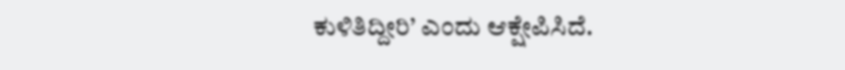ಕುಳಿತಿದ್ದೀರಿ’ ಎಂದು ಆಕ್ಷೇಪಿಸಿದೆ.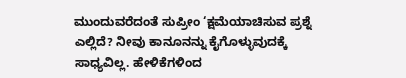ಮುಂದುವರೆದಂತೆ ಸುಪ್ರೀಂ ‘ಕ್ಷಮೆಯಾಚಿಸುವ ಪ್ರಶ್ನೆ ಎಲ್ಲಿದೆ? ನೀವು ಕಾನೂನನ್ನು ಕೈಗೊಳ್ಳುವುದಕ್ಕೆ ಸಾಧ್ಯವಿಲ್ಲ. ಹೇಳಿಕೆಗಳಿಂದ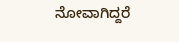ನೋವಾಗಿದ್ದರೆ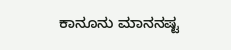ಕಾನೂನು ಮಾನನಷ್ಟ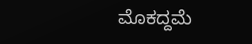ಮೊಕದ್ದಮೆ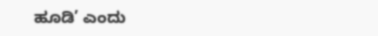ಹೂಡಿ’ ಎಂದು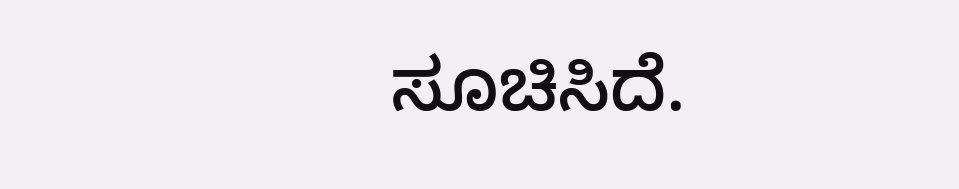ಸೂಚಿಸಿದೆ.